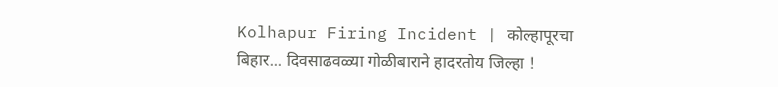Kolhapur Firing Incident | कोल्हापूरचा बिहार... दिवसाढवळ्या गोळीबाराने हादरतोय जिल्हा !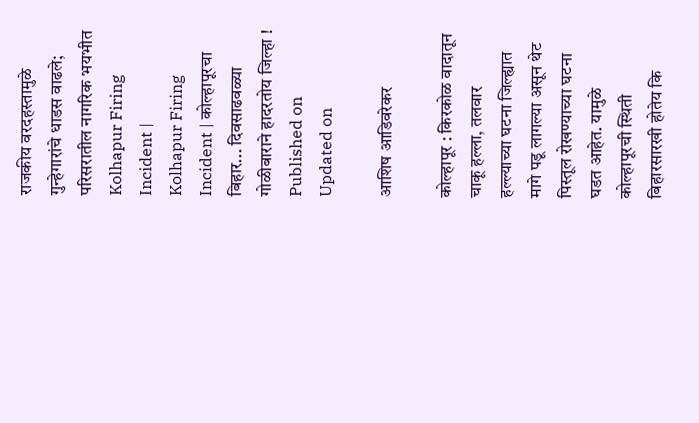राजकीय वरदहस्तामुळे गुन्हेगारांचे धाडस वाढले; परिसरातील नागरिक भयभीत
Kolhapur Firing Incident |
Kolhapur Firing Incident | कोल्हापूरचा बिहार... दिवसाढवळ्या गोळीबाराने हादरतोय जिल्हा !
Published on
Updated on

आशिष आडिवरेकर

कोल्हापूर : किरकोळ वादातून चाकू हल्ला, तलवार हल्ल्याच्या घटना जिल्ह्यात मागे पडू लागल्या असून थेट पिस्तूल रोखण्याच्या घटना घडत आहेत. यामुळे कोल्हापूरची स्थिती बिहारसारखी होतेय कि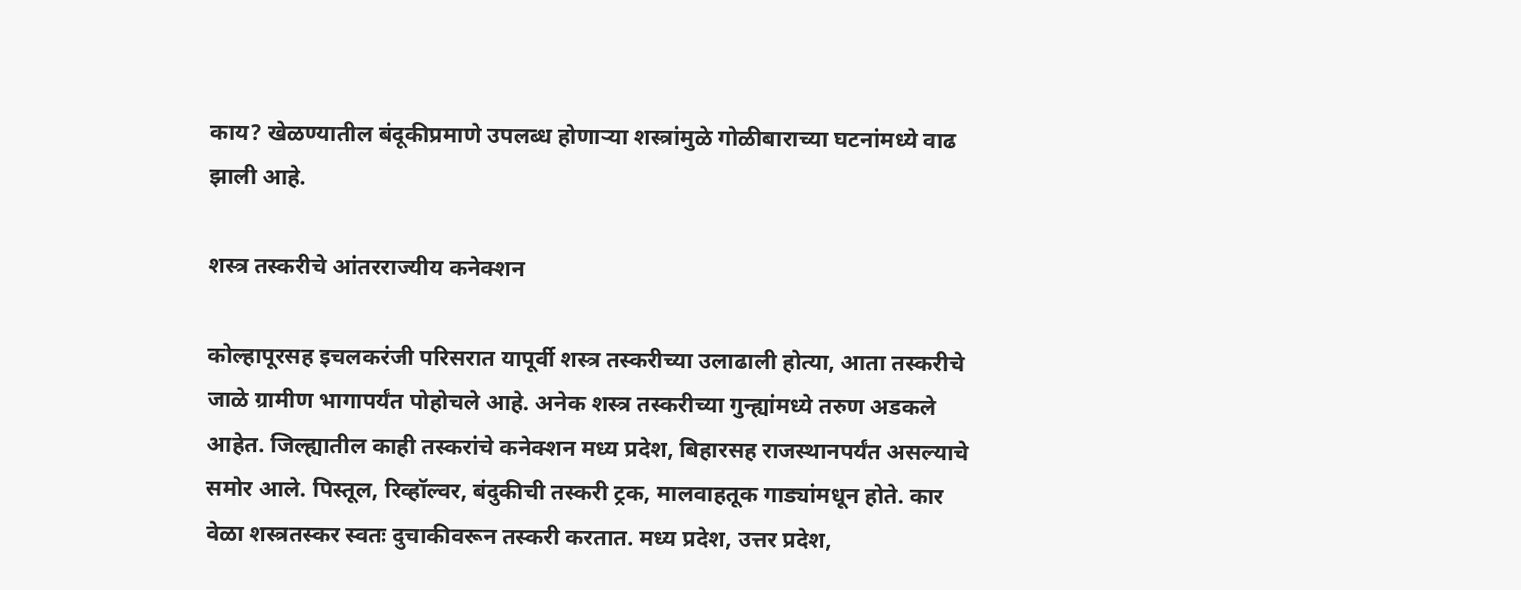काय? खेळण्यातील बंदूकीप्रमाणे उपलब्ध होणाऱ्या शस्त्रांमुळे गोळीबाराच्या घटनांमध्ये वाढ झाली आहे.

शस्त्र तस्करीचे आंतरराज्यीय कनेक्शन

कोल्हापूरसह इचलकरंजी परिसरात यापूर्वी शस्त्र तस्करीच्या उलाढाली होत्या, आता तस्करीचे जाळे ग्रामीण भागापर्यंत पोहोचले आहे. अनेक शस्त्र तस्करीच्या गुन्ह्यांमध्ये तरुण अडकले आहेत. जिल्ह्यातील काही तस्करांचे कनेक्शन मध्य प्रदेश, बिहारसह राजस्थानपर्यंत असल्याचे समोर आले. पिस्तूल, रिव्हॉल्वर, बंदुकीची तस्करी ट्रक, मालवाहतूक गाड्यांमधून होते. कार वेळा शस्त्रतस्कर स्वतः दुचाकीवरून तस्करी करतात. मध्य प्रदेश, उत्तर प्रदेश,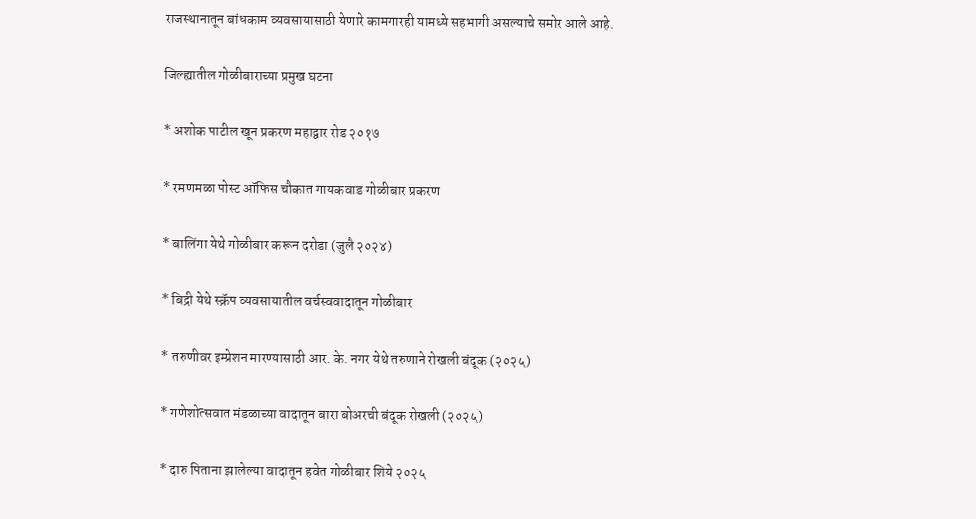राजस्थानातून बांधकाम व्यवसायासाठी येणारे कामगारही यामध्ये सहभागी असल्याचे समोर आले आहे.

जिल्ह्यातील गोळीबाराच्या प्रमुख घटना

* अशोक पाटील खून प्रकरण महाद्वार रोड २०१७

* रमणमळा पोस्ट ऑफिस चौकात गायकवाड गोळीबार प्रकरण

* बालिंगा येथे गोळीबार करून दरोडा (जुलै २०२४)

* बिद्री येथे स्क्रॅप व्यवसायातील वर्चस्ववादातून गोळीबार

* तरुणीवर इम्प्रेशन मारण्यासाठी आर. के. नगर येथे तरुणाने रोखली बंदूक (२०२५)

* गणेशोत्सवात मंडळाच्या वादातून बारा बोअरची बंदूक रोखली (२०२५)

* दारु पिताना झालेल्या वादातून हवेत गोळीबार शिये २०२५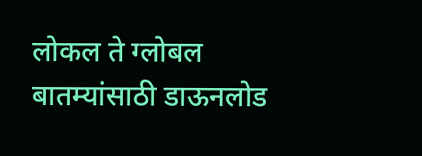लोकल ते ग्लोबल बातम्यांसाठी डाऊनलोड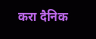करा दैनिक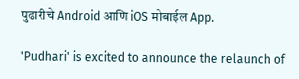पुढारीचे Android आणि iOS मोबाईल App.

'Pudhari' is excited to announce the relaunch of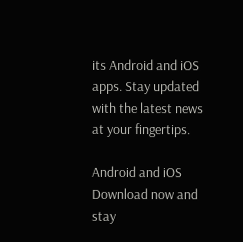its Android and iOS apps. Stay updated with the latest news at your fingertips.

Android and iOS Download now and stay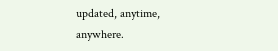updated, anytime, anywhere.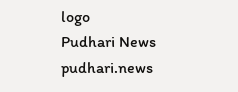logo
Pudhari News
pudhari.news